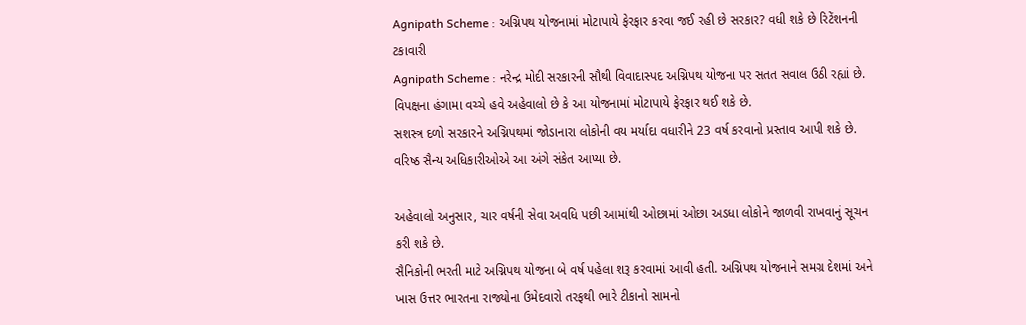Agnipath Scheme : અગ્નિપથ યોજનામાં મોટાપાયે ફેરફાર કરવા જઈ રહી છે સરકાર? વધી શકે છે રિટેંશનની ટકાવારી
Agnipath Scheme : નરેન્દ્ર મોદી સરકારની સૌથી વિવાદાસ્પદ અગ્નિપથ યોજના પર સતત સવાલ ઉઠી રહ્યાં છે. વિપક્ષના હંગામા વચ્ચે હવે અહેવાલો છે કે આ યોજનામાં મોટાપાયે ફેરફાર થઈ શકે છે.
સશસ્ત્ર દળો સરકારને અગ્નિપથમાં જોડાનારા લોકોની વય મર્યાદા વધારીને 23 વર્ષ કરવાનો પ્રસ્તાવ આપી શકે છે. વરિષ્ઠ સૈન્ય અધિકારીઓએ આ અંગે સંકેત આપ્યા છે.

અહેવાલો અનુસાર, ચાર વર્ષની સેવા અવધિ પછી આમાંથી ઓછામાં ઓછા અડધા લોકોને જાળવી રાખવાનું સૂચન કરી શકે છે.
સૈનિકોની ભરતી માટે અગ્નિપથ યોજના બે વર્ષ પહેલા શરૂ કરવામાં આવી હતી. અગ્નિપથ યોજનાને સમગ્ર દેશમાં અને ખાસ ઉત્તર ભારતના રાજ્યોના ઉમેદવારો તરફથી ભારે ટીકાનો સામનો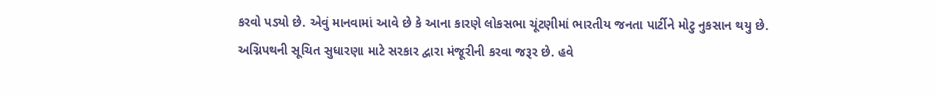કરવો પડ્યો છે. એવું માનવામાં આવે છે કે આના કારણે લોકસભા ચૂંટણીમાં ભારતીય જનતા પાર્ટીને મોટુ નુકસાન થયુ છે.
અગ્નિપથની સૂચિત સુધારણા માટે સરકાર દ્વારા મંજૂરીની કરવા જરૂર છે. હવે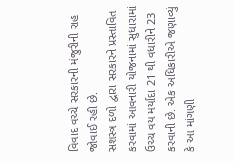વિવાદ વચ્ચે સરકારની મંજુરીની રાહ જોવાઈ રહી છે.
સશસ્ત્ર દળો દ્વારા સરકારને પ્રસ્તાવિત કરવામાં આવનારી યોજનામાં સુધારામાં ઉચ્ચ વય મર્યાદા 21 થી વધારીને 23 કરવાની છે. એક અધિકારીએ જણાવ્યું કે આ માંગણી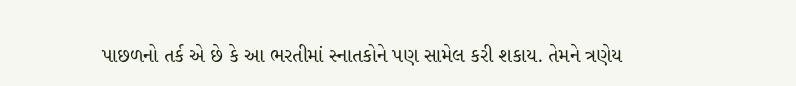પાછળનો તર્ક એ છે કે આ ભરતીમાં સ્નાતકોને પણ સામેલ કરી શકાય. તેમને ત્રણેય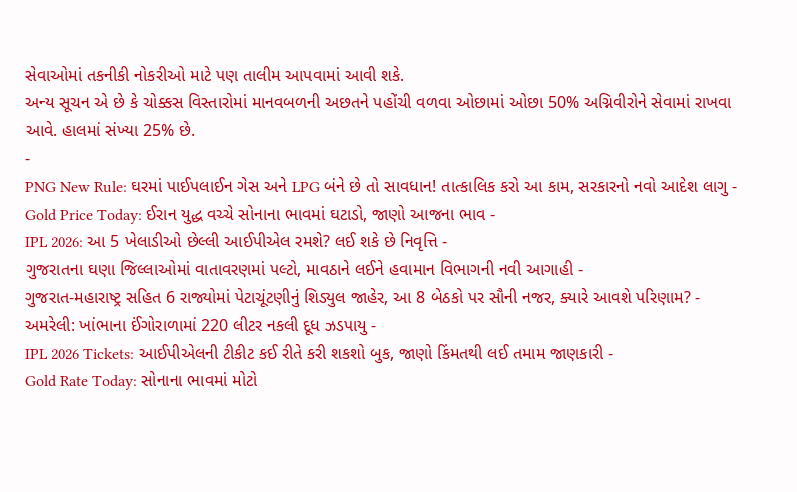સેવાઓમાં તકનીકી નોકરીઓ માટે પણ તાલીમ આપવામાં આવી શકે.
અન્ય સૂચન એ છે કે ચોક્કસ વિસ્તારોમાં માનવબળની અછતને પહોંચી વળવા ઓછામાં ઓછા 50% અગ્નિવીરોને સેવામાં રાખવા આવે. હાલમાં સંખ્યા 25% છે.
-
PNG New Rule: ઘરમાં પાઈપલાઈન ગેસ અને LPG બંને છે તો સાવધાન! તાત્કાલિક કરો આ કામ, સરકારનો નવો આદેશ લાગુ -
Gold Price Today: ઈરાન યુદ્ધ વચ્ચે સોનાના ભાવમાં ઘટાડો, જાણો આજના ભાવ -
IPL 2026: આ 5 ખેલાડીઓ છેલ્લી આઈપીએલ રમશે? લઈ શકે છે નિવૃત્તિ -
ગુજરાતના ઘણા જિલ્લાઓમાં વાતાવરણમાં પલ્ટો, માવઠાને લઈને હવામાન વિભાગની નવી આગાહી -
ગુજરાત-મહારાષ્ટ્ર સહિત 6 રાજ્યોમાં પેટાચૂંટણીનું શિડ્યુલ જાહેર, આ 8 બેઠકો પર સૌની નજર, ક્યારે આવશે પરિણામ? -
અમરેલી: ખાંભાના ઈંગોરાળામાં 220 લીટર નકલી દૂધ ઝડપાયુ -
IPL 2026 Tickets: આઈપીએલની ટીકીટ કઈ રીતે કરી શકશો બુક, જાણો કિંમતથી લઈ તમામ જાણકારી -
Gold Rate Today: સોનાના ભાવમાં મોટો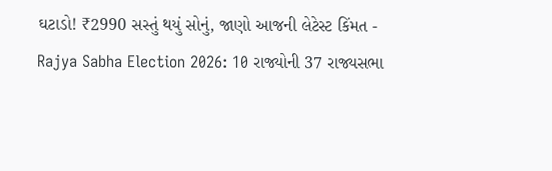ઘટાડો! ₹2990 સસ્તું થયું સોનું, જાણો આજની લેટેસ્ટ કિંમત -
Rajya Sabha Election 2026: 10 રાજ્યોની 37 રાજ્યસભા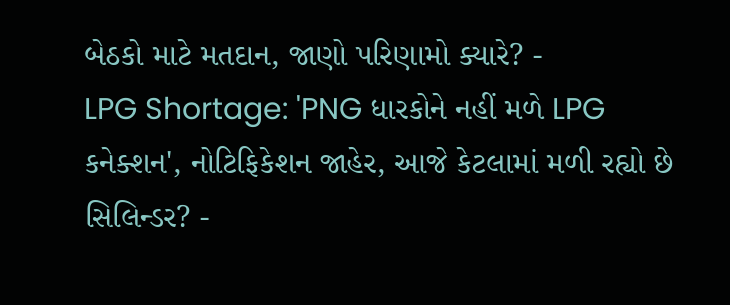બેઠકો માટે મતદાન, જાણો પરિણામો ક્યારે? -
LPG Shortage: 'PNG ધારકોને નહીં મળે LPG કનેક્શન', નોટિફિકેશન જાહેર, આજે કેટલામાં મળી રહ્યો છે સિલિન્ડર? -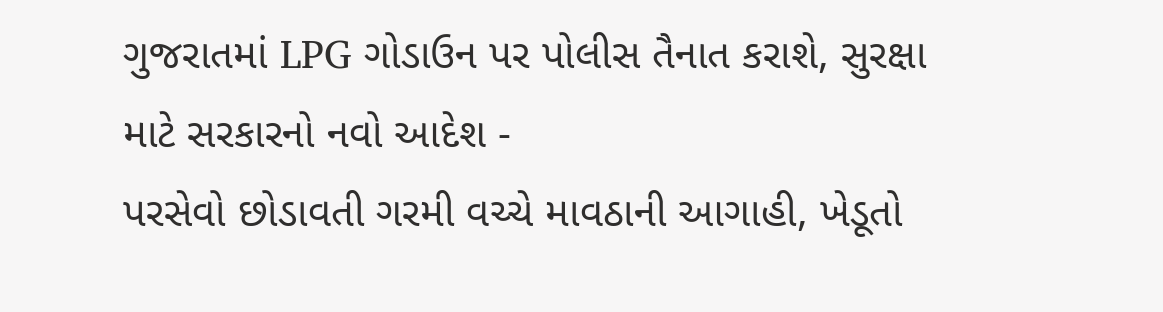ગુજરાતમાં LPG ગોડાઉન પર પોલીસ તૈનાત કરાશે, સુરક્ષા માટે સરકારનો નવો આદેશ -
પરસેવો છોડાવતી ગરમી વચ્ચે માવઠાની આગાહી, ખેડૂતો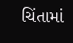ચિંતામાં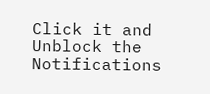Click it and Unblock the Notifications